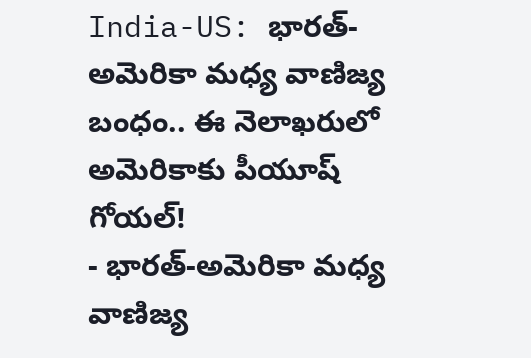India-US: భారత్-అమెరికా మధ్య వాణిజ్య బంధం.. ఈ నెలాఖరులో అమెరికాకు పీయూష్ గోయల్!
- భారత్-అమెరికా మధ్య వాణిజ్య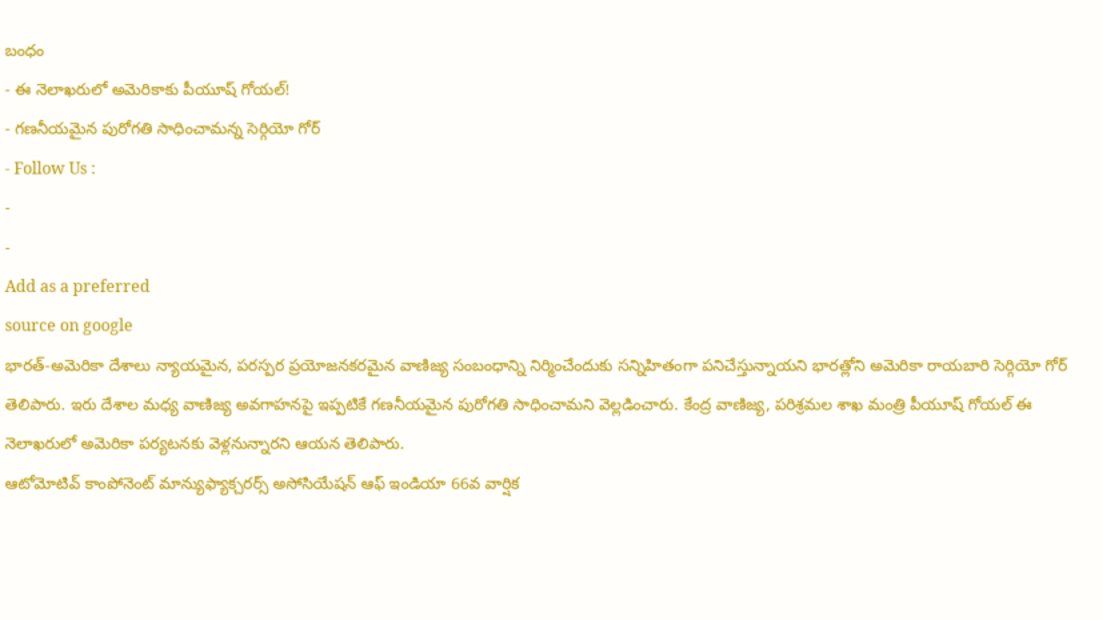బంధం
- ఈ నెలాఖరులో అమెరికాకు పీయూష్ గోయల్!
- గణనీయమైన పురోగతి సాధించామన్న సెర్గియో గోర్
- Follow Us :
-
-
Add as a preferred
source on google
భారత్-అమెరికా దేశాలు న్యాయమైన, పరస్పర ప్రయోజనకరమైన వాణిజ్య సంబంధాన్ని నిర్మించేందుకు సన్నిహితంగా పనిచేస్తున్నాయని భారత్లోని అమెరికా రాయబారి సెర్గియో గోర్ తెలిపారు. ఇరు దేశాల మధ్య వాణిజ్య అవగాహనపై ఇప్పటికే గణనీయమైన పురోగతి సాధించామని వెల్లడించారు. కేంద్ర వాణిజ్య, పరిశ్రమల శాఖ మంత్రి పీయూష్ గోయల్ ఈ నెలాఖరులో అమెరికా పర్యటనకు వెళ్లనున్నారని ఆయన తెలిపారు.
ఆటోమోటివ్ కాంపోనెంట్ మాన్యుఫ్యాక్చరర్స్ అసోసియేషన్ ఆఫ్ ఇండియా 66వ వార్షిక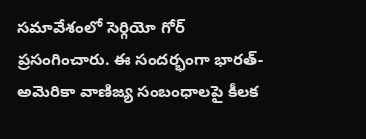సమావేశంలో సెర్గియో గోర్ ప్రసంగించారు. ఈ సందర్భంగా భారత్-అమెరికా వాణిజ్య సంబంధాలపై కీలక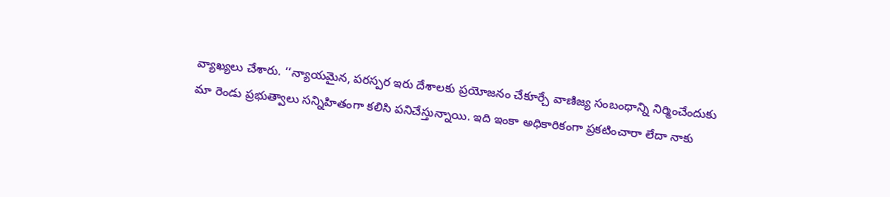వ్యాఖ్యలు చేశారు. ‘‘న్యాయమైన, పరస్పర ఇరు దేశాలకు ప్రయోజనం చేకూర్చే వాణిజ్య సంబంధాన్ని నిర్మించేందుకు మా రెండు ప్రభుత్వాలు సన్నిహితంగా కలిసి పనిచేస్తున్నాయి. ఇది ఇంకా అధికారికంగా ప్రకటించారా లేదా నాకు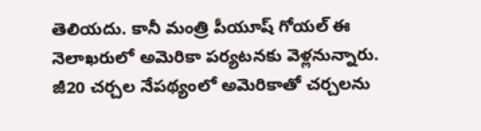తెలియదు. కానీ మంత్రి పీయూష్ గోయల్ ఈ నెలాఖరులో అమెరికా పర్యటనకు వెళ్లనున్నారు. జీ20 చర్చల నేపథ్యంలో అమెరికాతో చర్చలను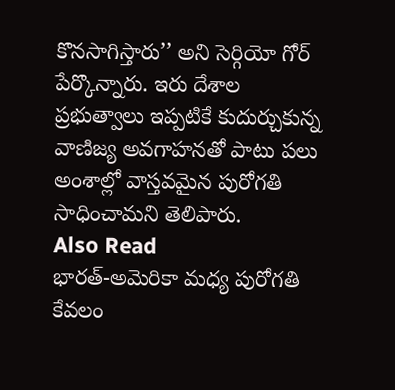కొనసాగిస్తారు’’ అని సెర్గియో గోర్ పేర్కొన్నారు. ఇరు దేశాల ప్రభుత్వాలు ఇప్పటికే కుదుర్చుకున్న వాణిజ్య అవగాహనతో పాటు పలు అంశాల్లో వాస్తవమైన పురోగతి సాధించామని తెలిపారు.
Also Read
భారత్-అమెరికా మధ్య పురోగతి కేవలం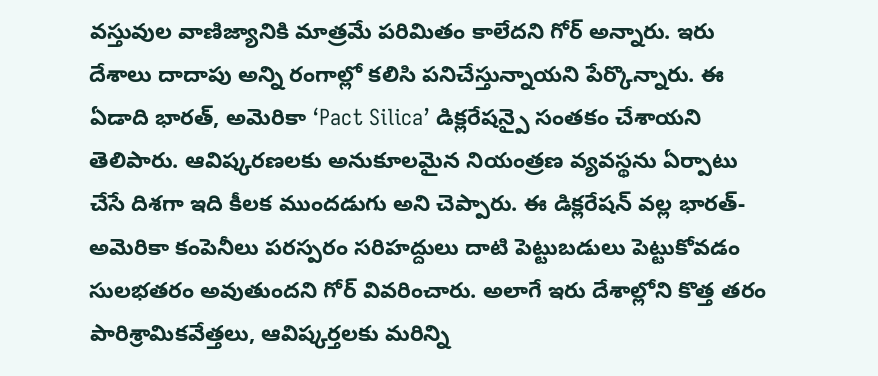వస్తువుల వాణిజ్యానికి మాత్రమే పరిమితం కాలేదని గోర్ అన్నారు. ఇరు దేశాలు దాదాపు అన్ని రంగాల్లో కలిసి పనిచేస్తున్నాయని పేర్కొన్నారు. ఈ ఏడాది భారత్, అమెరికా ‘Pact Silica’ డిక్లరేషన్పై సంతకం చేశాయని తెలిపారు. ఆవిష్కరణలకు అనుకూలమైన నియంత్రణ వ్యవస్థను ఏర్పాటు చేసే దిశగా ఇది కీలక ముందడుగు అని చెప్పారు. ఈ డిక్లరేషన్ వల్ల భారత్-అమెరికా కంపెనీలు పరస్పరం సరిహద్దులు దాటి పెట్టుబడులు పెట్టుకోవడం సులభతరం అవుతుందని గోర్ వివరించారు. అలాగే ఇరు దేశాల్లోని కొత్త తరం పారిశ్రామికవేత్తలు, ఆవిష్కర్తలకు మరిన్ని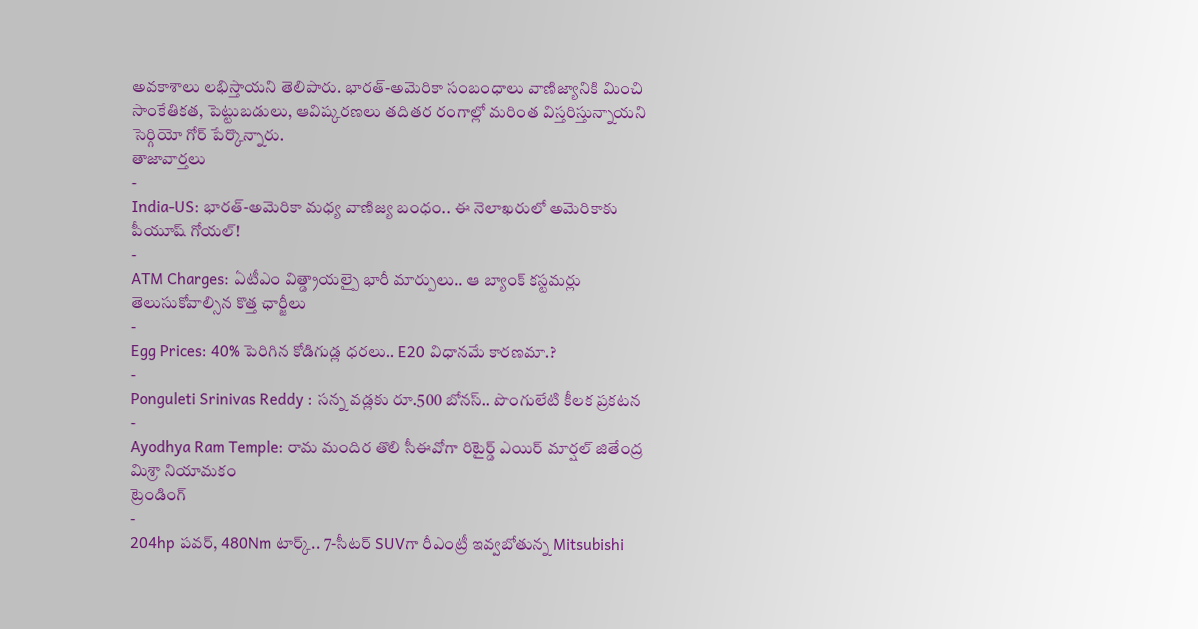అవకాశాలు లభిస్తాయని తెలిపారు. భారత్-అమెరికా సంబంధాలు వాణిజ్యానికి మించి సాంకేతికత, పెట్టుబడులు, ఆవిష్కరణలు తదితర రంగాల్లో మరింత విస్తరిస్తున్నాయని సెర్గియో గోర్ పేర్కొన్నారు.
తాజావార్తలు
-
India-US: భారత్-అమెరికా మధ్య వాణిజ్య బంధం.. ఈ నెలాఖరులో అమెరికాకు పీయూష్ గోయల్!
-
ATM Charges: ఏటీఎం విత్డ్రాయల్పై భారీ మార్పులు.. ఆ బ్యాంక్ కస్టమర్లు తెలుసుకోవాల్సిన కొత్త ఛార్జీలు
-
Egg Prices: 40% పెరిగిన కోడిగుడ్ల ధరలు.. E20 విధానమే కారణమా.?
-
Ponguleti Srinivas Reddy : సన్న వడ్లకు రూ.500 బోనస్.. పొంగులేటి కీలక ప్రకటన
-
Ayodhya Ram Temple: రామ మందిర తొలి సీఈవోగా రిటైర్డ్ ఎయిర్ మార్షల్ జితేంద్ర మిశ్రా నియామకం
ట్రెండింగ్
-
204hp పవర్, 480Nm టార్క్.. 7-సీటర్ SUVగా రీఎంట్రీ ఇవ్వబోతున్న Mitsubishi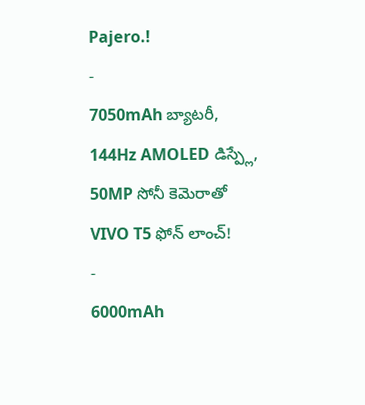Pajero.!
-
7050mAh బ్యాటరీ, 144Hz AMOLED డిస్ప్లే, 50MP సోనీ కెమెరాతో VIVO T5 ఫోన్ లాంచ్!
-
6000mAh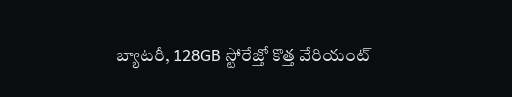బ్యాటరీ, 128GB స్టోరేజ్తో కొత్త వేరియంట్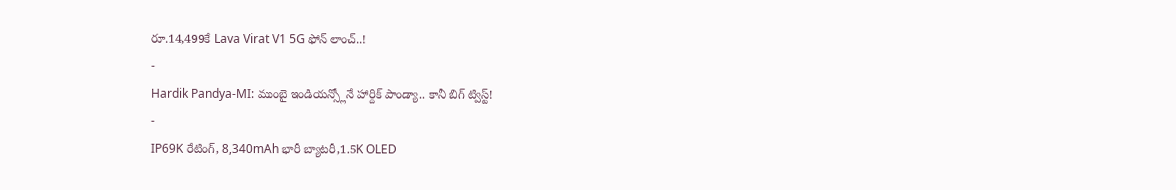రూ.14,499కే Lava Virat V1 5G ఫోన్ లాంచ్..!
-
Hardik Pandya-MI: ముంబై ఇండియన్స్లోనే హార్దిక్ పాండ్యా.. కానీ బిగ్ ట్విస్ట్!
-
IP69K రేటింగ్, 8,340mAh భారీ బ్యాటరీ,1.5K OLED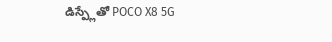డిస్ప్లేతో POCO X8 5G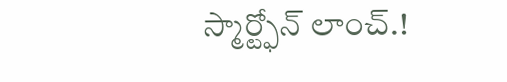స్మార్ట్ఫోన్ లాంచ్.!